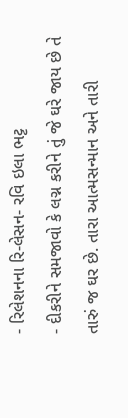- રિલેશનના રિ-લેસન- રવિ ઇલા ભટ્ટ
- દીકરીને સમજાવો કે લગ્ન કરીને તું જે ઘરે જાય છે તે તારું જ ઘર છે. તારા આત્મસન્માન અને તારી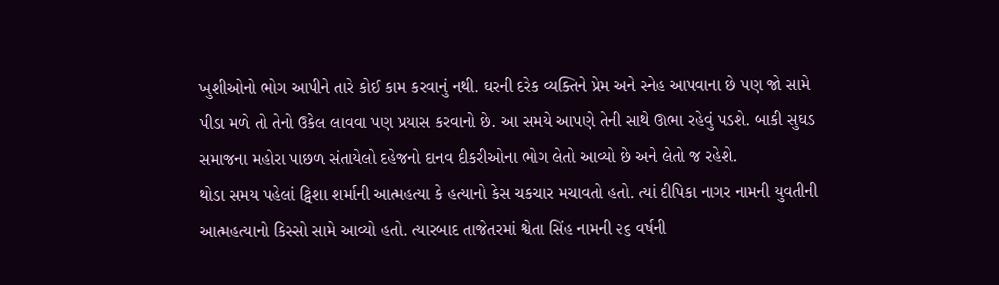ખુશીઓનો ભોગ આપીને તારે કોઈ કામ કરવાનું નથી. ઘરની દરેક વ્યક્તિને પ્રેમ અને સ્નેહ આપવાના છે પણ જો સામે પીડા મળે તો તેનો ઉકેલ લાવવા પણ પ્રયાસ કરવાનો છે. આ સમયે આપણે તેની સાથે ઊભા રહેવું પડશે. બાકી સુઘડ સમાજના મહોરા પાછળ સંતાયેલો દહેજનો દાનવ દીકરીઓના ભોગ લેતો આવ્યો છે અને લેતો જ રહેશે.
થોડા સમય પહેલાં ટ્વિશા શર્માની આત્મહત્યા કે હત્યાનો કેસ ચકચાર મચાવતો હતો. ત્યાં દીપિકા નાગર નામની યુવતીની આત્મહત્યાનો કિસ્સો સામે આવ્યો હતો. ત્યારબાદ તાજેતરમાં શ્વેતા સિંહ નામની ૨૬ વર્ષની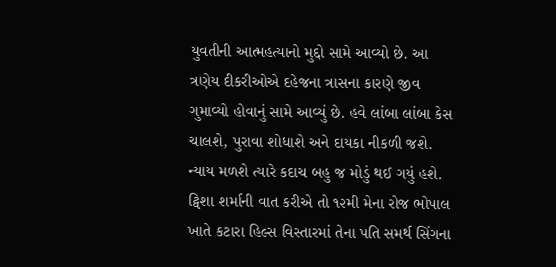યુવતીની આત્મહત્યાનો મુદ્દો સામે આવ્યો છે. આ ત્રણેય દીકરીઓએ દહેજના ત્રાસના કારણે જીવ ગુમાવ્યો હોવાનું સામે આવ્યું છે. હવે લાંબા લાંબા કેસ ચાલશે, પુરાવા શોધાશે અને દાયકા નીકળી જશે. ન્યાય મળશે ત્યારે કદાચ બહુ જ મોડું થઈ ગયું હશે.
ટ્વિશા શર્માની વાત કરીએ તો ૧૨મી મેના રોજ ભોપાલ ખાતે કટારા હિલ્સ વિસ્તારમાં તેના પતિ સમર્થ સિંગના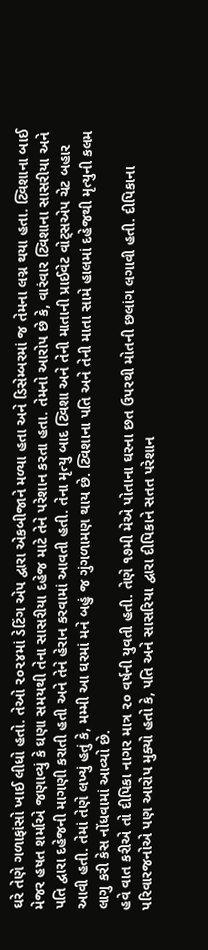ઘરે તેણે ગળાફાંસો ખાઈ લીધો હતો. તેઓ ૨૦૨૪માં ડેટિંગ એપ દ્વારા એકબીજાને મળ્યા હતા અને ડિસેમ્બરમાં જ તેમના લગ્ન થયા હતા. ટ્વિશાના બાઈ મેજર હષત શર્માએ જણાવ્યું કે ઘણા સમયથી તેના સાસરીયા દહેજ માટે તેને પરેશાન કરતા હતા. તેમનો આરોપ છે કે, વારંવાર ટ્વિશાના સાસરીયા અને પતિ દ્વારા દહેજની માગણી કરાતી હતી અને તેને હેરાન કરવામાં આવતી હતી. તેના મૃત્યુ બાદ ટ્વિશા અને તેની માતાની પ્રાઈવેટ વોટ્સએપ ચેટ બહાર આવી હતી. તેમાં તેણે લખ્યું હતું કે, મમ્મી આ ઘરમાં મને બહું જ ગુંગળામણ થાય છે. ટ્વિશાના પતિ અને તેની માતા સામે હાલમાં દહેજથી મૃત્યુની કલમ લાગુ કરી કેસ નોંધવામાં આવ્યો છે.
હવે વાત કરીએ તો દીપિકા નાગર માત્ર ૨૦ વર્ષની યુવતી હતી. તેણે ૧૭મી મેએ પોતાના ઘરના છત ઉપરથી મોતની છલાંગ લગાવી હતી. દીપિકાના પરિવારજનોએ પણ આરોપ મુક્યો હતો કે, પતિ અને સાસરિયા દ્વારા દીપિકાને સતત પરેશાન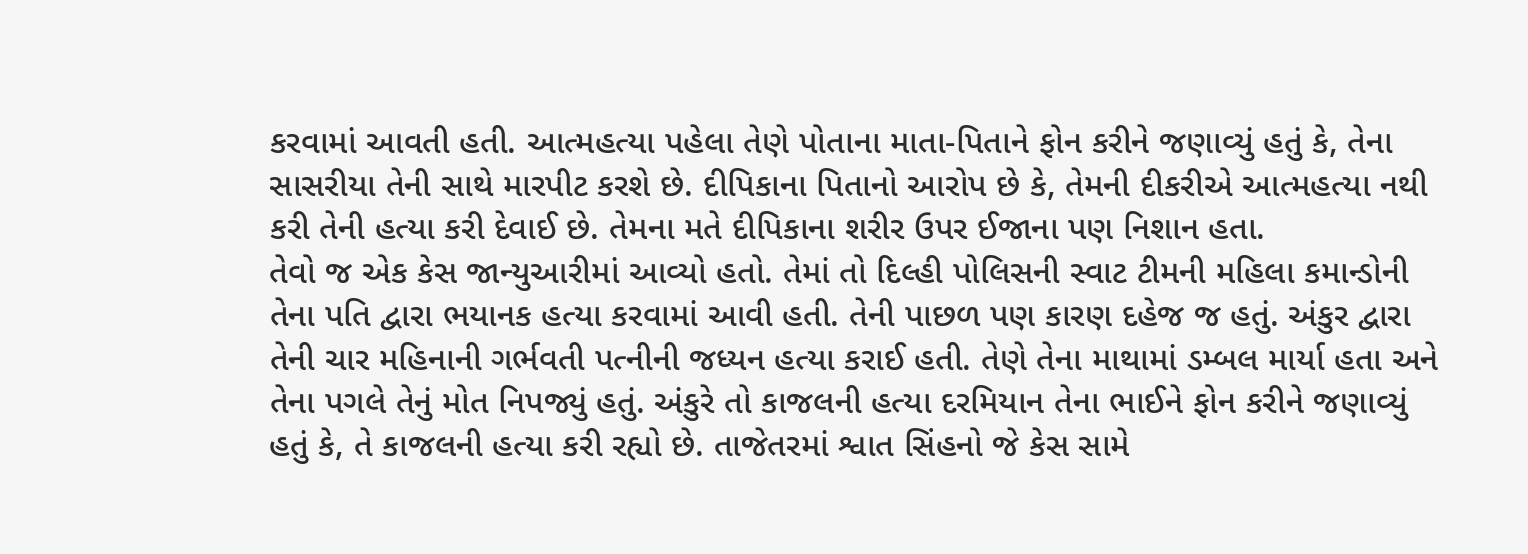કરવામાં આવતી હતી. આત્મહત્યા પહેલા તેણે પોતાના માતા-પિતાને ફોન કરીને જણાવ્યું હતું કે, તેના સાસરીયા તેની સાથે મારપીટ કરશે છે. દીપિકાના પિતાનો આરોપ છે કે, તેમની દીકરીએ આત્મહત્યા નથી કરી તેની હત્યા કરી દેવાઈ છે. તેમના મતે દીપિકાના શરીર ઉપર ઈજાના પણ નિશાન હતા.
તેવો જ એક કેસ જાન્યુઆરીમાં આવ્યો હતો. તેમાં તો દિલ્હી પોલિસની સ્વાટ ટીમની મહિલા કમાન્ડોની તેના પતિ દ્વારા ભયાનક હત્યા કરવામાં આવી હતી. તેની પાછળ પણ કારણ દહેજ જ હતું. અંકુર દ્વારા તેની ચાર મહિનાની ગર્ભવતી પત્નીની જધ્યન હત્યા કરાઈ હતી. તેણે તેના માથામાં ડમ્બલ માર્યા હતા અને તેના પગલે તેનું મોત નિપજ્યું હતું. અંકુરે તો કાજલની હત્યા દરમિયાન તેના ભાઈને ફોન કરીને જણાવ્યું હતું કે, તે કાજલની હત્યા કરી રહ્યો છે. તાજેતરમાં શ્વાત સિંહનો જે કેસ સામે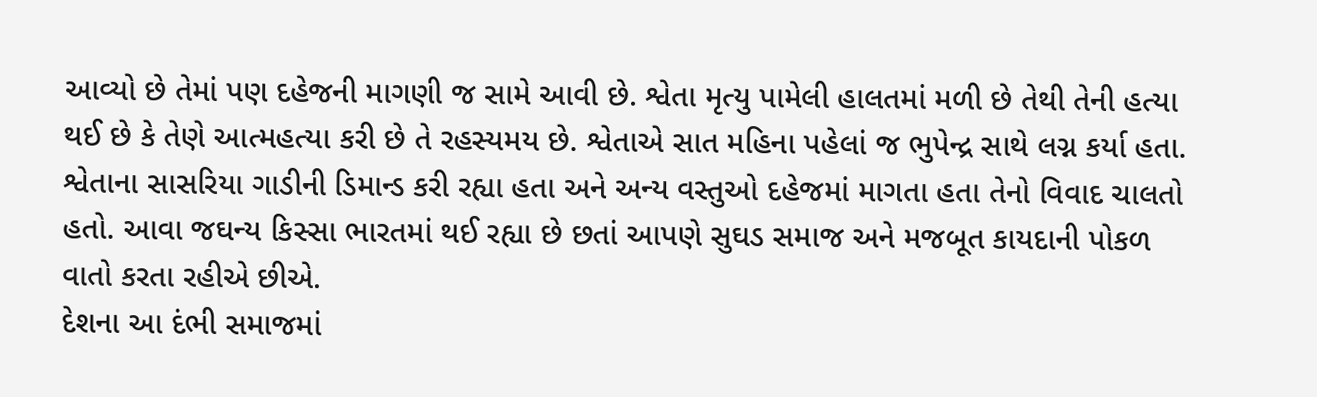આવ્યો છે તેમાં પણ દહેજની માગણી જ સામે આવી છે. શ્વેતા મૃત્યુ પામેલી હાલતમાં મળી છે તેથી તેની હત્યા થઈ છે કે તેણે આત્મહત્યા કરી છે તે રહસ્યમય છે. શ્વેતાએ સાત મહિના પહેલાં જ ભુપેન્દ્ર સાથે લગ્ન કર્યા હતા. શ્વેતાના સાસરિયા ગાડીની ડિમાન્ડ કરી રહ્યા હતા અને અન્ય વસ્તુઓ દહેજમાં માગતા હતા તેનો વિવાદ ચાલતો હતો. આવા જઘન્ય કિસ્સા ભારતમાં થઈ રહ્યા છે છતાં આપણે સુઘડ સમાજ અને મજબૂત કાયદાની પોકળ વાતો કરતા રહીએ છીએ.
દેશના આ દંભી સમાજમાં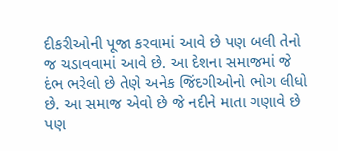દીકરીઓની પૂજા કરવામાં આવે છે પણ બલી તેનો જ ચડાવવામાં આવે છે. આ દેશના સમાજમાં જે દંભ ભરેલો છે તેણે અનેક જિંદગીઓનો ભોગ લીધો છે. આ સમાજ એવો છે જે નદીને માતા ગણાવે છે પણ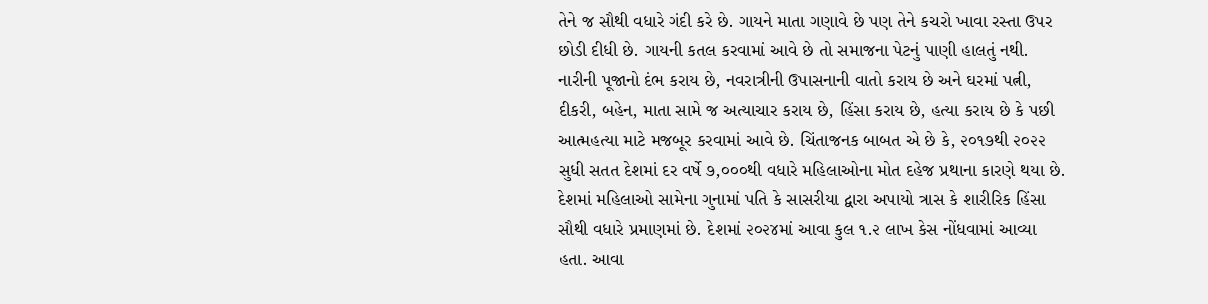તેને જ સૌથી વધારે ગંદી કરે છે. ગાયને માતા ગણાવે છે પણ તેને કચરો ખાવા રસ્તા ઉપર છોડી દીધી છે. ગાયની કતલ કરવામાં આવે છે તો સમાજના પેટનું પાણી હાલતું નથી. નારીની પૂજાનો દંભ કરાય છે, નવરાત્રીની ઉપાસનાની વાતો કરાય છે અને ઘરમાં પત્ની, દીકરી, બહેન, માતા સામે જ અત્યાચાર કરાય છે, હિંસા કરાય છે, હત્યા કરાય છે કે પછી આત્મહત્યા માટે મજબૂર કરવામાં આવે છે. ચિંતાજનક બાબત એ છે કે, ૨૦૧૭થી ૨૦૨૨ સુધી સતત દેશમાં દર વર્ષે ૭,૦૦૦થી વધારે મહિલાઓના મોત દહેજ પ્રથાના કારણે થયા છે.
દેશમાં મહિલાઓ સામેના ગુનામાં પતિ કે સાસરીયા દ્વારા અપાયો ત્રાસ કે શારીરિક હિંસા સૌથી વધારે પ્રમાણમાં છે. દેશમાં ૨૦૨૪માં આવા કુલ ૧.૨ લાખ કેસ નોંધવામાં આવ્યા હતા. આવા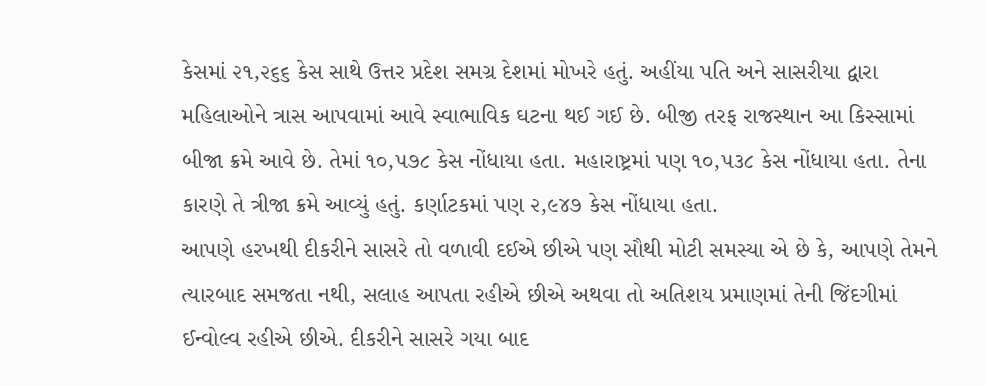કેસમાં ૨૧,૨૬૬ કેસ સાથે ઉત્તર પ્રદેશ સમગ્ર દેશમાં મોખરે હતું. અહીંયા પતિ અને સાસરીયા દ્વારા મહિલાઓને ત્રાસ આપવામાં આવે સ્વાભાવિક ઘટના થઈ ગઈ છે. બીજી તરફ રાજસ્થાન આ કિસ્સામાં બીજા ક્રમે આવે છે. તેમાં ૧૦,૫૭૮ કેસ નોંધાયા હતા. મહારાષ્ટ્રમાં પણ ૧૦,૫૩૮ કેસ નોંધાયા હતા. તેના કારણે તે ત્રીજા ક્રમે આવ્યું હતું. કર્ણાટકમાં પણ ૨,૯૪૭ કેસ નોંધાયા હતા.
આપણે હરખથી દીકરીને સાસરે તો વળાવી દઈએ છીએ પણ સૌથી મોટી સમસ્યા એ છે કે, આપણે તેમને ત્યારબાદ સમજતા નથી, સલાહ આપતા રહીએ છીએ અથવા તો અતિશય પ્રમાણમાં તેની જિંદગીમાં ઈન્વોલ્વ રહીએ છીએ. દીકરીને સાસરે ગયા બાદ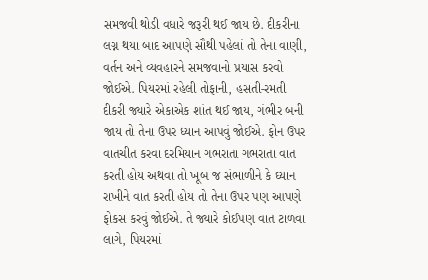સમજવી થોડી વધારે જરૂરી થઈ જાય છે. દીકરીના લગ્ન થયા બાદ આપણે સૌથી પહેલાં તો તેના વાણી, વર્તન અને વ્યવહારને સમજવાનો પ્રયાસ કરવો જોઈએ. પિયરમાં રહેલી તોફાની, હસતી-રમતી દીકરી જ્યારે એકાએક શાંત થઈ જાય, ગંભીર બની જાય તો તેના ઉપર ધ્યાન આપવું જોઈએ. ફોન ઉપર વાતચીત કરવા દરમિયાન ગભરાતા ગભરાતા વાત કરતી હોય અથવા તો ખૂબ જ સંભાળીને કે ઘ્યાન રાખીને વાત કરતી હોય તો તેના ઉપર પણ આપણે ફોકસ કરવું જોઈએ. તે જ્યારે કોઈપણ વાત ટાળવા લાગે, પિયરમાં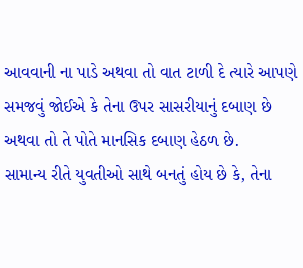આવવાની ના પાડે અથવા તો વાત ટાળી દે ત્યારે આપણે સમજવું જોઈએ કે તેના ઉપર સાસરીયાનું દબાણ છે અથવા તો તે પોતે માનસિક દબાણ હેઠળ છે.
સામાન્ય રીતે યુવતીઓ સાથે બનતું હોય છે કે, તેના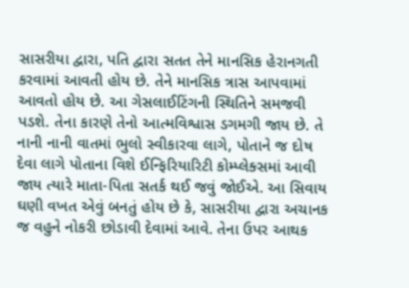સાસરીયા દ્વારા, પતિ દ્વારા સતત તેને માનસિક હેરાનગતી કરવામાં આવતી હોય છે. તેને માનસિક ત્રાસ આપવામાં આવતો હોય છે. આ ગેસલાઈટિંગની સ્થિતિને સમજવી પડશે. તેના કારણે તેનો આત્મવિશ્વાસ ડગમગી જાય છે. તે નાની નાની વાતમાં ભુલો સ્વીકારવા લાગે, પોતાને જ દોષ દેવા લાગે પોતાના વિશે ઈન્ફિરિયારિટી કોમ્પ્લેક્સમાં આવી જાય ત્યારે માતા-પિતા સતર્ક થઈ જવું જોઈએ. આ સિવાય ઘણી વખત એવું બનતું હોય છે કે, સાસરીયા દ્વારા અચાનક જ વહુને નોકરી છોડાવી દેવામાં આવે. તેના ઉપર આથક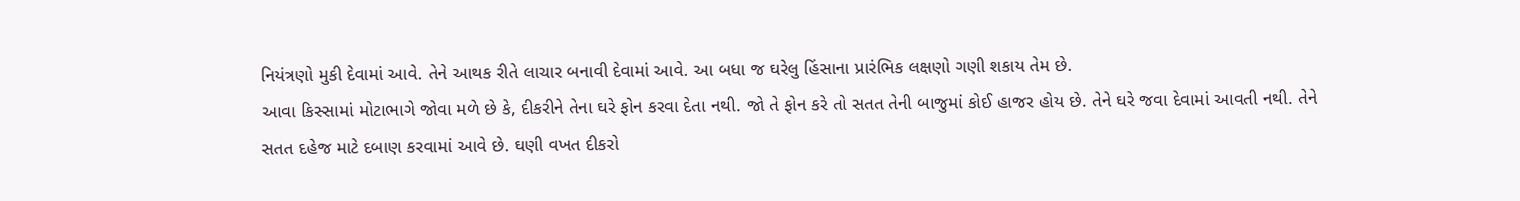નિયંત્રણો મુકી દેવામાં આવે. તેને આથક રીતે લાચાર બનાવી દેવામાં આવે. આ બધા જ ઘરેલુ હિંસાના પ્રારંભિક લક્ષણો ગણી શકાય તેમ છે.
આવા કિસ્સામાં મોટાભાગે જોવા મળે છે કે, દીકરીને તેના ઘરે ફોન કરવા દેતા નથી. જો તે ફોન કરે તો સતત તેની બાજુમાં કોઈ હાજર હોય છે. તેને ઘરે જવા દેવામાં આવતી નથી. તેને સતત દહેજ માટે દબાણ કરવામાં આવે છે. ઘણી વખત દીકરો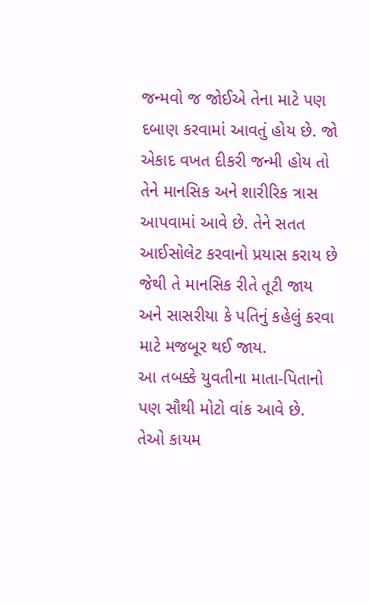જન્મવો જ જોઈએ તેના માટે પણ દબાણ કરવામાં આવતું હોય છે. જો એકાદ વખત દીકરી જન્મી હોય તો તેને માનસિક અને શારીરિક ત્રાસ આપવામાં આવે છે. તેને સતત આઈસોલેટ કરવાનો પ્રયાસ કરાય છે જેથી તે માનસિક રીતે તૂટી જાય અને સાસરીયા કે પતિનું કહેલું કરવા માટે મજબૂર થઈ જાય.
આ તબક્કે યુવતીના માતા-પિતાનો પણ સૌથી મોટો વાંક આવે છે. તેઓ કાયમ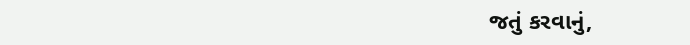જતું કરવાનું,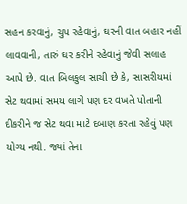સહન કરવાનું, ચુપ રહેવાનું, ઘરની વાત બહાર નહીં લાવવાની, તારું ઘર કરીને રહેવાનું જેવી સલાહ આપે છે. વાત બિલકુલ સાચી છે કે, સાસરીયમાં સેટ થવામાં સમય લાગે પણ દર વખતે પોતાની દીકરીને જ સેટ થવા માટે દબાણ કરતા રહેવું પણ યોગ્ય નથી. જ્યાં તેના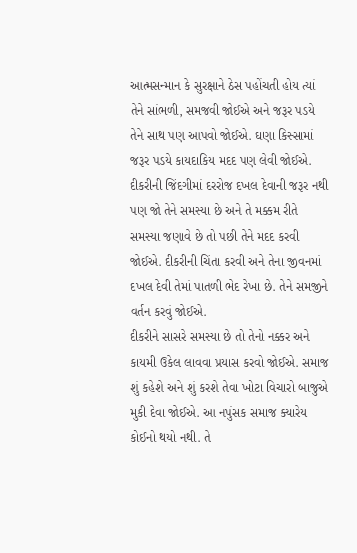આત્મસન્માન કે સુરક્ષાને ઠેસ પહોંચતી હોય ત્યાં તેને સાંભળી, સમજવી જોઈએ અને જરૂર પડયે તેને સાથ પણ આપવો જોઈએ. ઘણા કિસ્સામાં જરૂર પડયે કાયદાકિય મદદ પણ લેવી જોઈએ.
દીકરીની જિંદગીમાં દરરોજ દખલ દેવાની જરૂર નથી પણ જો તેને સમસ્યા છે અને તે મક્કમ રીતે સમસ્યા જણાવે છે તો પછી તેને મદદ કરવી જોઈએ. દીકરીની ચિંતા કરવી અને તેના જીવનમાં દખલ દેવી તેમાં પાતળી ભેદ રેખા છે. તેને સમજીને વર્તન કરવું જોઈએ.
દીકરીને સાસરે સમસ્યા છે તો તેનો નક્કર અને કાયમી ઉકેલ લાવવા પ્રયાસ કરવો જોઈએ. સમાજ શું કહેશે અને શું કરશે તેવા ખોટા વિચારો બાજુએ મુકી દેવા જોઈએ. આ નપુંસક સમાજ ક્યારેય કોઈનો થયો નથી. તે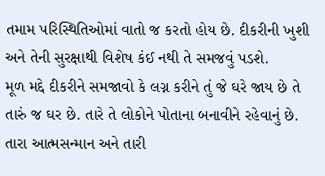તમામ પરિસ્થિતિઓમાં વાતો જ કરતો હોય છે. દીકરીની ખુશી અને તેની સુરક્ષાથી વિશેષ કંઈ નથી તે સમજવું પડશે.
મૂળ મદ્દે દીકરીને સમજાવો કે લગ્ન કરીને તું જે ઘરે જાય છે તે તારું જ ઘર છે. તારે તે લોકોને પોતાના બનાવીને રહેવાનું છે. તારા આત્મસન્માન અને તારી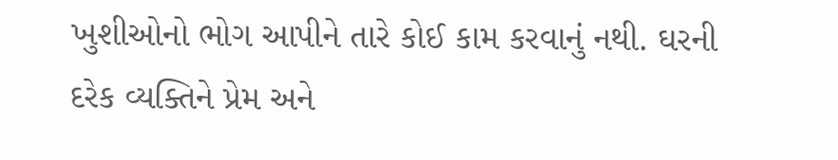ખુશીઓનો ભોગ આપીને તારે કોઈ કામ કરવાનું નથી. ઘરની દરેક વ્યક્તિને પ્રેમ અને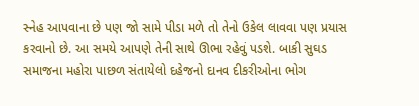સ્નેહ આપવાના છે પણ જો સામે પીડા મળે તો તેનો ઉકેલ લાવવા પણ પ્રયાસ કરવાનો છે. આ સમયે આપણે તેની સાથે ઊભા રહેવું પડશે. બાકી સુઘડ સમાજના મહોરા પાછળ સંતાયેલો દહેજનો દાનવ દીકરીઓના ભોગ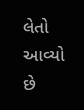લેતો આવ્યો છે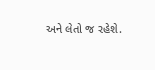અને લેતો જ રહેશે.